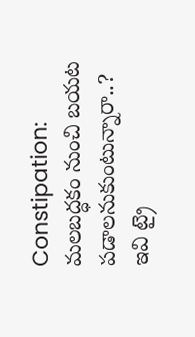Constipation: మలబద్ధకం నుంచి బయట పడాలనుకుంటున్నారా..? ఇవి ట్రై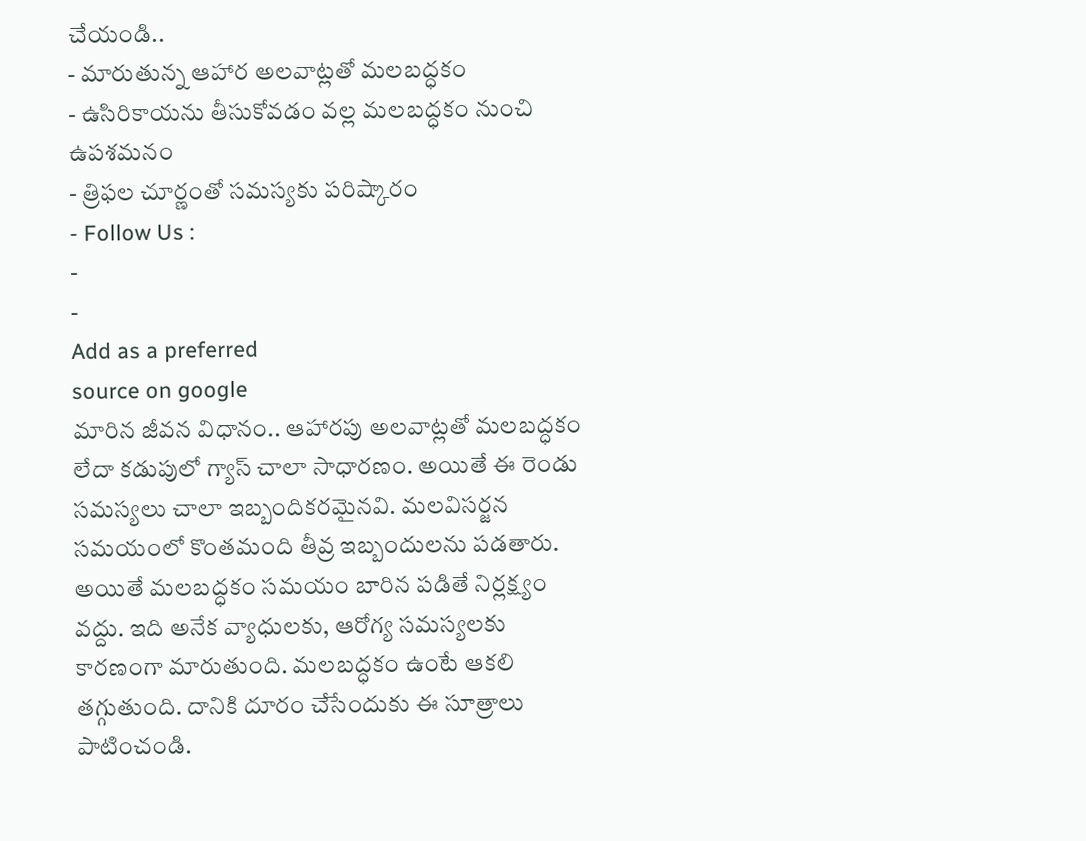చేయండి..
- మారుతున్న ఆహార అలవాట్లతో మలబద్ధకం
- ఉసిరికాయను తీసుకోవడం వల్ల మలబద్ధకం నుంచి ఉపశమనం
- త్రిఫల చూర్ణంతో సమస్యకు పరిష్కారం
- Follow Us :
-
-
Add as a preferred
source on google
మారిన జీవన విధానం.. ఆహారపు అలవాట్లతో మలబద్ధకం లేదా కడుపులో గ్యాస్ చాలా సాధారణం. అయితే ఈ రెండు సమస్యలు చాలా ఇబ్బందికరమైనవి. మలవిసర్జన సమయంలో కొంతమంది తీవ్ర ఇబ్బందులను పడతారు. అయితే మలబద్ధకం సమయం బారిన పడితే నిర్లక్ష్యం వద్దు. ఇది అనేక వ్యాధులకు, ఆరోగ్య సమస్యలకు కారణంగా మారుతుంది. మలబద్ధకం ఉంటే ఆకలి తగ్గుతుంది. దానికి దూరం చేసేందుకు ఈ సూత్రాలు పాటించండి.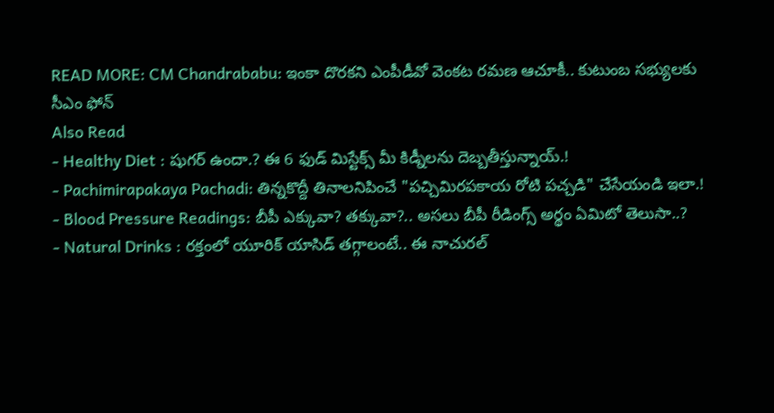READ MORE: CM Chandrababu: ఇంకా దొరకని ఎంపీడీవో వెంకట రమణ ఆచూకీ.. కుటుంబ సభ్యులకు సీఎం ఫోన్
Also Read
- Healthy Diet : షుగర్ ఉందా.? ఈ 6 ఫుడ్ మిస్టేక్స్ మీ కిడ్నీలను దెబ్బతీస్తున్నాయ్.!
- Pachimirapakaya Pachadi: తిన్నకొద్దీ తినాలనిపించే "పచ్చిమిరపకాయ రోటి పచ్చడి" చేసేయండి ఇలా.!
- Blood Pressure Readings: బీపీ ఎక్కువా? తక్కువా?.. అసలు బీపీ రీడింగ్స్ అర్థం ఏమిటో తెలుసా..?
- Natural Drinks : రక్తంలో యూరిక్ యాసిడ్ తగ్గాలంటే.. ఈ నాచురల్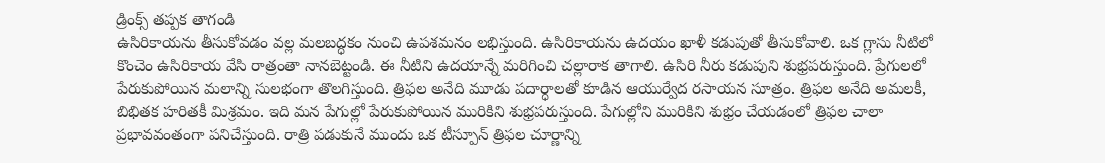డ్రింక్స్ తప్పక తాగండి
ఉసిరికాయను తీసుకోవడం వల్ల మలబద్ధకం నుంచి ఉపశమనం లభిస్తుంది. ఉసిరికాయను ఉదయం ఖాళీ కడుపుతో తీసుకోవాలి. ఒక గ్లాసు నీటిలో కొంచెం ఉసిరికాయ వేసి రాత్రంతా నానబెట్టండి. ఈ నీటిని ఉదయాన్నే మరిగించి చల్లారాక తాగాలి. ఉసిరి నీరు కడుపుని శుభ్రపరుస్తుంది. ప్రేగులలో పేరుకుపోయిన మలాన్ని సులభంగా తొలగిస్తుంది. త్రిఫల అనేది మూడు పదార్ధాలతో కూడిన ఆయుర్వేద రసాయన సూత్రం. త్రిఫల అనేది అమలకీ, బిభితక హరితకీ మిశ్రమం. ఇది మన పేగుల్లో పేరుకుపోయిన మురికిని శుభ్రపరుస్తుంది. పేగుల్లోని మురికిని శుభ్రం చేయడంలో త్రిఫల చాలా ప్రభావవంతంగా పనిచేస్తుంది. రాత్రి పడుకునే ముందు ఒక టీస్పూన్ త్రిఫల చూర్ణాన్ని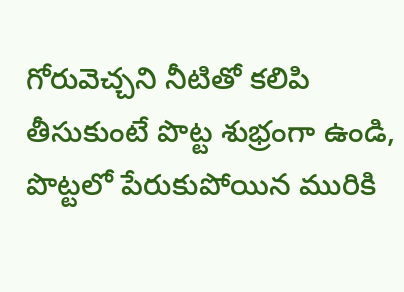గోరువెచ్చని నీటితో కలిపి తీసుకుంటే పొట్ట శుభ్రంగా ఉండి, పొట్టలో పేరుకుపోయిన మురికి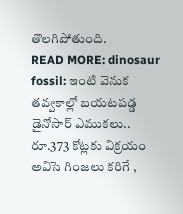తొలగిపోతుంది.
READ MORE: dinosaur fossil: ఇంటి వెనుక తవ్వకాల్లో బయటపడ్డ డైనోసార్ ఎముకలు.. రూ.373 కోట్లకు విక్రయం
అవిసె గింజలు కరిగే ,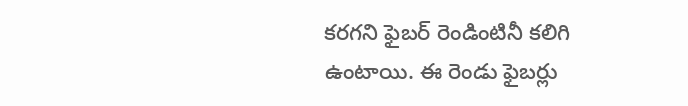కరగని ఫైబర్ రెండింటినీ కలిగి ఉంటాయి. ఈ రెండు ఫైబర్లు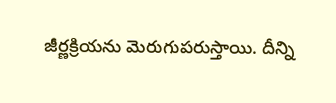జీర్ణక్రియను మెరుగుపరుస్తాయి. దీన్ని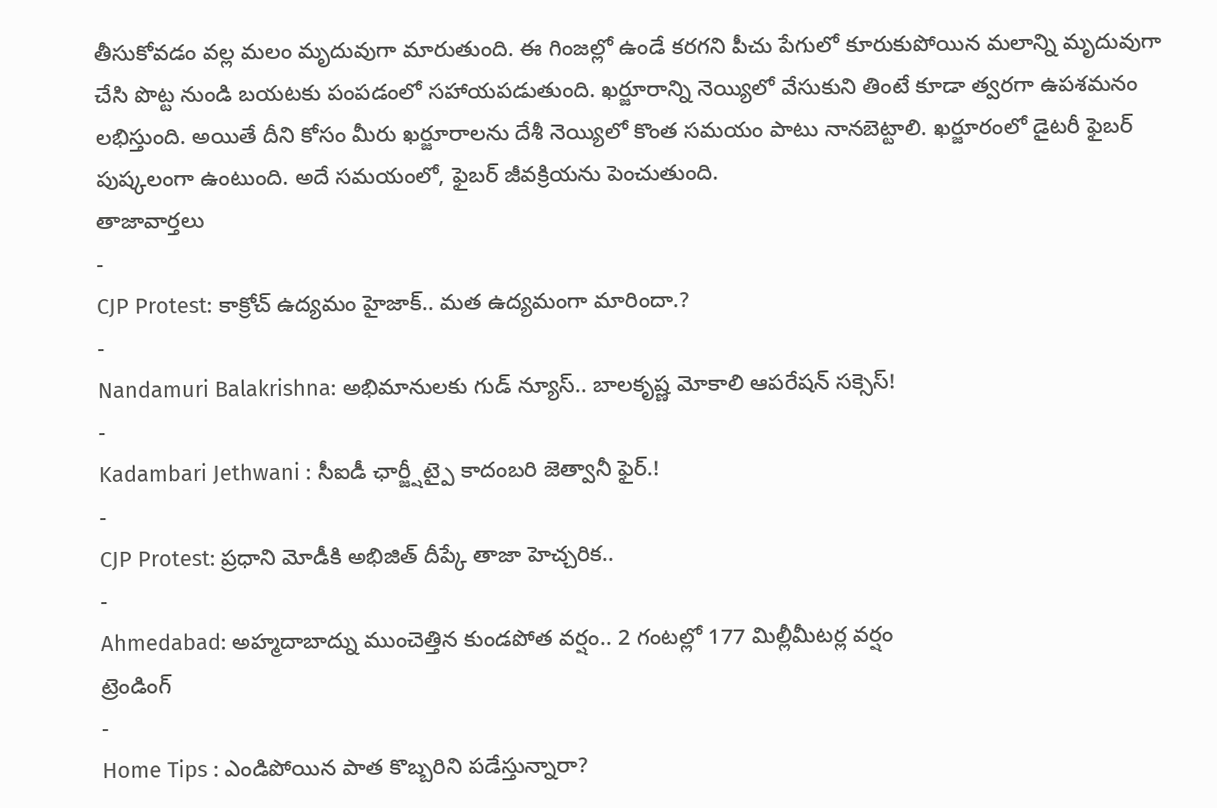తీసుకోవడం వల్ల మలం మృదువుగా మారుతుంది. ఈ గింజల్లో ఉండే కరగని పీచు పేగులో కూరుకుపోయిన మలాన్ని మృదువుగా చేసి పొట్ట నుండి బయటకు పంపడంలో సహాయపడుతుంది. ఖర్జూరాన్ని నెయ్యిలో వేసుకుని తింటే కూడా త్వరగా ఉపశమనం లభిస్తుంది. అయితే దీని కోసం మీరు ఖర్జూరాలను దేశీ నెయ్యిలో కొంత సమయం పాటు నానబెట్టాలి. ఖర్జూరంలో డైటరీ ఫైబర్ పుష్కలంగా ఉంటుంది. అదే సమయంలో, ఫైబర్ జీవక్రియను పెంచుతుంది.
తాజావార్తలు
-
CJP Protest: కాక్రోచ్ ఉద్యమం హైజాక్.. మత ఉద్యమంగా మారిందా.?
-
Nandamuri Balakrishna: అభిమానులకు గుడ్ న్యూస్.. బాలకృష్ణ మోకాలి ఆపరేషన్ సక్సెస్!
-
Kadambari Jethwani : సీఐడీ ఛార్జ్షీట్పై కాదంబరి జెత్వానీ ఫైర్.!
-
CJP Protest: ప్రధాని మోడీకి అభిజిత్ దీప్కే తాజా హెచ్చరిక..
-
Ahmedabad: అహ్మదాబాద్ను ముంచెత్తిన కుండపోత వర్షం.. 2 గంటల్లో 177 మిల్లీమీటర్ల వర్షం
ట్రెండింగ్
-
Home Tips : ఎండిపోయిన పాత కొబ్బరిని పడేస్తున్నారా?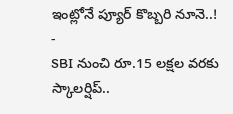ఇంట్లోనే ప్యూర్ కొబ్బరి నూనె..!
-
SBI నుంచి రూ.15 లక్షల వరకు స్కాలర్షిప్..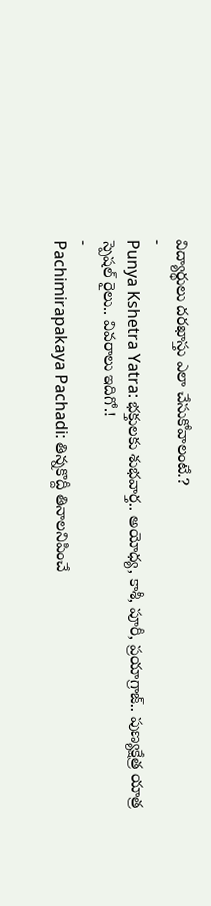విద్యార్థులు దరఖాస్తు ఎలా చేసుకోవాలంటే.?
-
Punya Kshetra Yatra: భక్తులకు శుభవార్త.. అయోధ్య, కాశీ, పూరీ, ప్రయాగ్రాజ్.. పుణ్యక్షేత్ర యాత్ర స్పెషల్ రైలు.. వివరాలు ఇదిగో.!
-
Pachimirapakaya Pachadi: తిన్నకొద్దీ తినాలనిపించే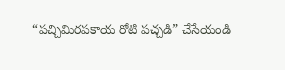“పచ్చిమిరపకాయ రోటి పచ్చడి” చేసేయండి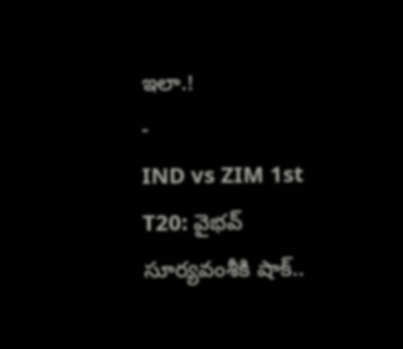ఇలా.!
-
IND vs ZIM 1st T20: వైభవ్ సూర్యవంశీకి షాక్..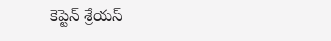కెప్టెన్ శ్రేయస్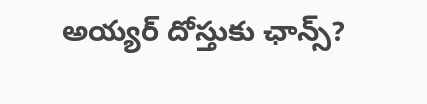అయ్యర్ దోస్తుకు ఛాన్స్?